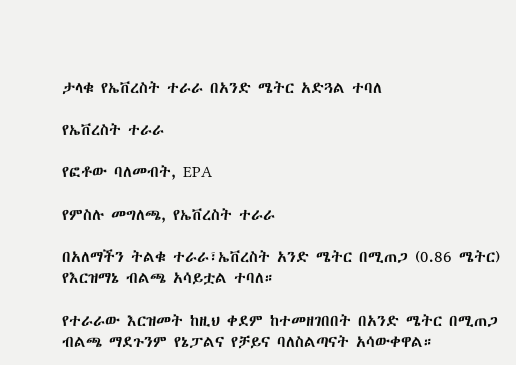ታላቁ የኤቨረስት ተራራ በአንድ ሜትር አድጓል ተባለ

የኤቨረስት ተራራ

የፎቶው ባለመብት, EPA

የምስሉ መግለጫ, የኤቨረስት ተራራ

በአለማችን ትልቁ ተራራ፣ኤቨረስት አንድ ሜትር በሚጠጋ (0.86 ሜትር) የእርዝማኔ ብልጫ አሳይቷል ተባለ።

የተራራው እርዝመት ከዚህ ቀደም ከተመዘገበበት በአንድ ሜትር በሚጠጋ ብልጫ ማደጉንም የኔፓልና የቻይና ባለስልጣናት አሳውቀዋል።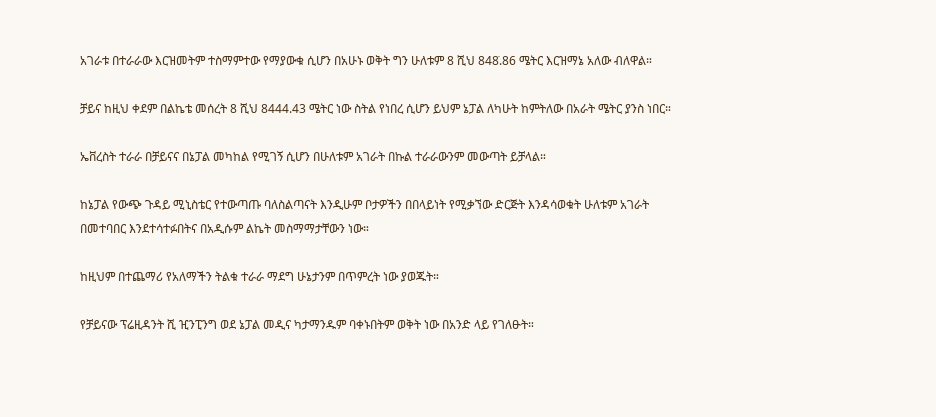አገራቱ በተራራው እርዝመትም ተስማምተው የማያውቁ ሲሆን በአሁኑ ወቅት ግን ሁለቱም 8 ሺህ 848̇.86 ሜትር እርዝማኔ አለው ብለዋል።

ቻይና ከዚህ ቀደም በልኬቴ መሰረት 8 ሺህ 8444.43 ሜትር ነው ስትል የነበረ ሲሆን ይህም ኔፓል ለካሁት ከምትለው በአራት ሜትር ያንስ ነበር።

ኤቨረስት ተራራ በቻይናና በኔፓል መካከል የሚገኝ ሲሆን በሁለቱም አገራት በኩል ተራራውንም መውጣት ይቻላል።

ከኔፓል የውጭ ጉዳይ ሚኒስቴር የተውጣጡ ባለስልጣናት እንዲሁም ቦታዎችን በበላይነት የሚቃኘው ድርጅት እንዳሳወቁት ሁለቱም አገራት በመተባበር እንደተሳተፉበትና በአዲሱም ልኬት መስማማታቸውን ነው።

ከዚህም በተጨማሪ የአለማችን ትልቁ ተራራ ማደግ ሁኔታንም በጥምረት ነው ያወጁት።

የቻይናው ፕሬዚዳንት ሺ ዢንፒንግ ወደ ኔፓል መዲና ካታማንዱም ባቀኑበትም ወቅት ነው በአንድ ላይ የገለፁት።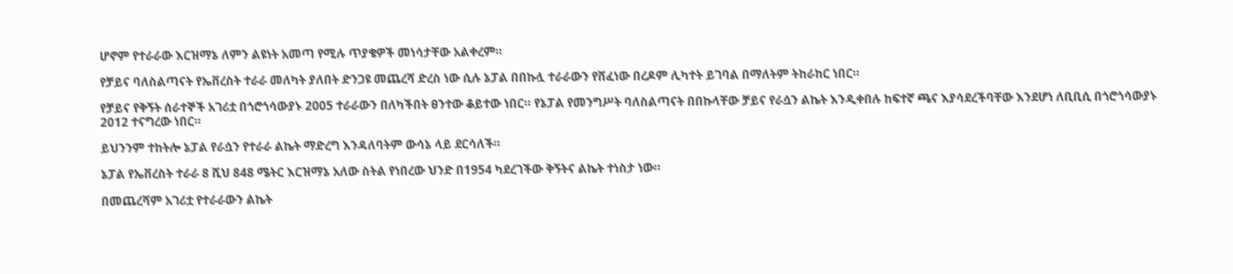ሆኖም የተራራው እርዝማኔ ለምን ልዩነት አመጣ የሚሉ ጥያቄዎች መነሳታቸው አልቀረም።

የቻይና ባለስልጣናት የኤቨረስት ተራራ መለካት ያለበት ድንጋዩ መጨረሻ ድረስ ነው ሲሉ ኔፓል በበኩሏ ተራራውን የሸፈነው በረዶም ሊካተት ይገባል በማለትም ትከራከር ነበር።

የቻይና የቅኝት ሰራተኞች አገሪቷ በጎሮጎሳውያኑ 2005 ተራራውን በለካችበት ፀንተው ቆይተው ነበር። የኔፓል የመንግሥት ባለስልጣናት በበኩላቸው ቻይና የራሷን ልኬት እንዲቀበሉ ከፍተኛ ጫና እያሳደረችባቸው እንደሆነ ለቢቢሲ በጎሮጎሳውያኑ 2012 ተናግረው ነበር።

ይህንንም ተከትሎ ኔፓል የራሷን የተራራ ልኬት ማድረግ እንዳለባትም ውሳኔ ላይ ደርሳለች።

ኔፓል የኤቨረስት ተራራ 8 ሺህ 848 ሜትር እርዝማኔ አለው ስትል የነበረው ህንድ በ1954 ካደረገችው ቅኝትና ልኬት ተነስታ ነው።

በመጨረሻም አገሪቷ የተራራውን ልኬት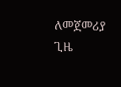ለመጀመሪያ ጊዜ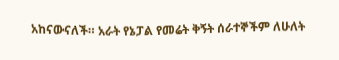አከናውናለች። አራት የኔፓል የመሬት ቅኝት ሰራተኞችም ለሁለት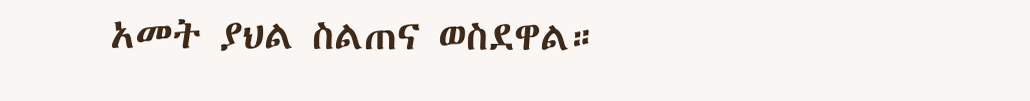አመት ያህል ስልጠና ወስደዋል።